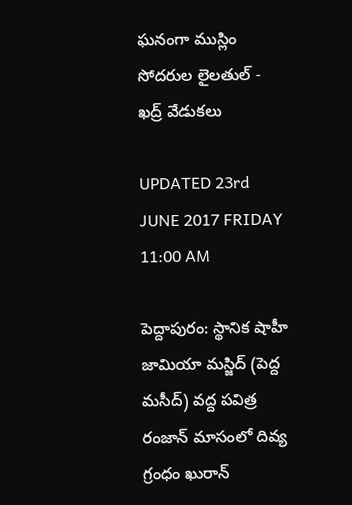ఘనంగా ముస్లిం సోదరుల లైలతుల్ - ఖద్ర్ వేడుకలు

UPDATED 23rd JUNE 2017 FRIDAY 11:00 AM

పెద్దాపురం: స్థానిక షాహీ జామియా మస్జిద్ (పెద్ద మసీద్) వద్ద పవిత్ర రంజాన్ మాసంలో దివ్య గ్రంధం ఖురాన్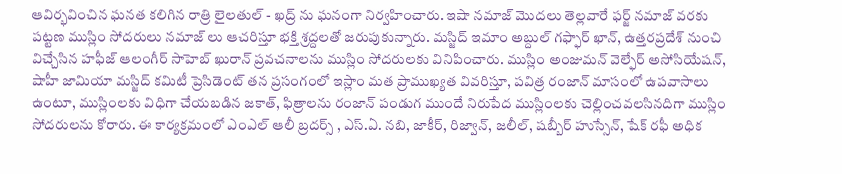ఆవిర్భవించిన ఘనత కలిగిన రాత్రి లైలతుల్ - ఖద్ర్ ను ఘనంగా నిర్వహించారు. ఇషా నమాజ్ మొదలు తెల్లవారే ఫర్జ్ నమాజ్ వరకు పట్టణ ముస్లిం సోదరులు నమాజ్ లు ఆచరిస్తూ భక్తి శ్రద్దలతో జరుపుకున్నారు. మస్జిద్ ఇమాం అబ్దుల్ గఫ్ఫార్ ఖాన్, ఉత్తరప్రదేశ్ నుంచి విచ్చేసిన హఫీజ్ ఆలంగీర్ సాహెబ్ ఖురాన్ ప్రవచనాలను ముస్లిం సోదరులకు వినిపించారు. ముస్లిం అంజుమన్ వెల్ఫేర్ అసోసియేషన్, షాహీ జామియా మస్జిద్ కమిటీ ప్రెసిడెంట్ తన ప్రసంగంలో ఇస్లాం మత ప్రాముఖ్యత వివరిస్తూ, పవిత్ర రంజాన్ మాసంలో ఉపవాసాలు ఉంటూ, ముస్లింలకు విధిగా చేయబడిన జకాత్, ఫిత్రాలను రంజాన్ పండుగ ముందే నిరుపేద ముస్లింలకు చెల్లించవలసినదిగా ముస్లిం సోదరులను కోరారు. ఈ కార్యక్రమంలో ఎంఎల్ ఆలీ బ్రదర్స్ , ఎస్.ఏ. నబి, జాకీర్, రిజ్వాన్, జలీల్, షబ్బీర్ హుస్సేన్, షేక్ రఫీ అధిక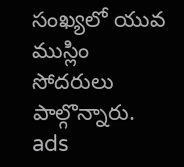సంఖ్యలో యువ ముస్లిం సోదరులు పాల్గొన్నారు.
ads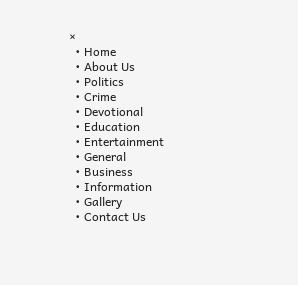×
  • Home
  • About Us
  • Politics
  • Crime
  • Devotional
  • Education
  • Entertainment
  • General
  • Business
  • Information
  • Gallery
  • Contact Us